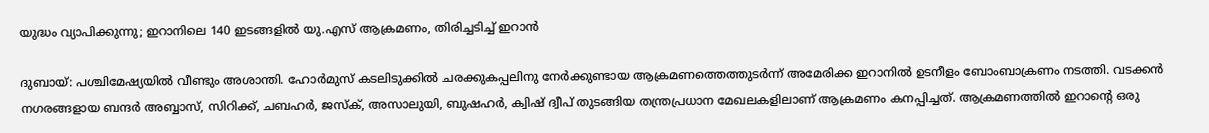യുദ്ധം വ്യാപിക്കുന്നു; ഇറാനിലെ 140 ഇടങ്ങളിൽ യു.എസ് ആക്രമണം, തിരിച്ചടിച്ച് ഇറാൻ

ദുബായ്: പശ്ചിമേഷ്യയിൽ വീണ്ടും അശാന്തി. ഹോർമുസ് കടലിടുക്കിൽ ചരക്കുകപ്പലിനു നേർക്കുണ്ടായ ആക്രമണത്തെത്തുടർന്ന് അമേരിക്ക ഇറാനിൽ ഉടനീളം ബോംബാക്രണം നടത്തി. വടക്കൻ നഗരങ്ങളായ ബന്ദർ അബ്ബാസ്, സിറിക്ക്, ചബഹർ, ജസ്ക്, അസാലുയി, ബുഷഹർ, ക്വിഷ് ദ്വീപ് തുടങ്ങിയ തന്ത്രപ്രധാന മേഖലകളിലാണ് ആക്രമണം കനപ്പിച്ചത്. ആക്രമണത്തിൽ ഇറാന്റെ ഒരു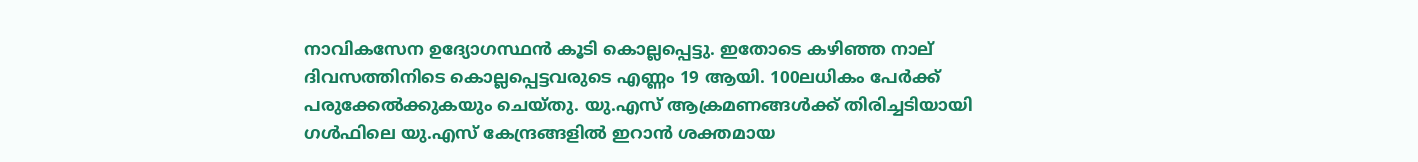നാവികസേന ഉദ്യോഗസ്ഥൻ കൂടി കൊല്ലപ്പെട്ടു. ഇതോടെ കഴിഞ്ഞ നാല് ദിവസത്തിനിടെ കൊല്ലപ്പെട്ടവരുടെ എണ്ണം 19 ആയി. 100ലധികം പേർക്ക് പരുക്കേൽക്കുകയും ചെയ്തു. യു.എസ് ആക്രമണങ്ങൾക്ക് തിരിച്ചടിയായി ഗൾഫിലെ യു.എസ് കേന്ദ്രങ്ങളിൽ ഇറാൻ ശക്തമായ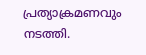പ്രത്യാക്രമണവും നടത്തി.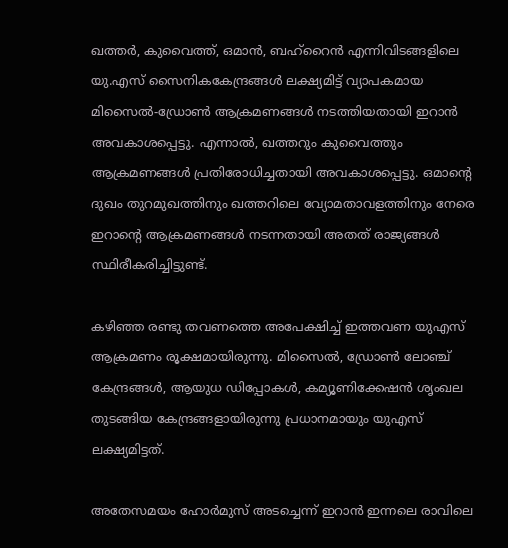ഖത്തർ, കുവൈത്ത്, ഒമാൻ, ബഹ്റൈൻ എന്നിവിടങ്ങളിലെ യു.എസ് സൈനികകേന്ദ്രങ്ങൾ ലക്ഷ്യമിട്ട് വ്യാപകമായ മിസൈൽ-ഡ്രോൺ ആക്രമണങ്ങൾ നടത്തിയതായി ഇറാൻ അവകാശപ്പെട്ടു. എന്നാൽ, ഖത്തറും കുവൈത്തും ആക്രമണങ്ങൾ പ്രതിരോധിച്ചതായി അവകാശപ്പെട്ടു. ഒമാന്റെ ദുഖം തുറമുഖത്തിനും ഖത്തറിലെ വ്യോമതാവളത്തിനും നേരെ ഇറാന്റെ ആക്രമണങ്ങൾ നടന്നതായി അതത് രാജ്യങ്ങൾ സ്ഥിരീകരിച്ചിട്ടുണ്ട്.

കഴിഞ്ഞ രണ്ടു തവണത്തെ അപേക്ഷിച്ച് ഇത്തവണ യുഎസ് ആക്രമണം രൂക്ഷമായിരുന്നു. മിസൈൽ, ഡ്രോൺ ലോഞ്ച് കേന്ദ്രങ്ങൾ, ആയുധ ഡിപ്പോകൾ, കമ്യൂണിക്കേഷൻ ശൃംഖല തുടങ്ങിയ കേന്ദ്രങ്ങളായിരുന്നു പ്രധാനമായും യുഎസ് ലക്ഷ്യമിട്ടത്.

അതേസമയം ഹോർമുസ് അടച്ചെന്ന് ഇറാൻ ഇന്നലെ രാവിലെ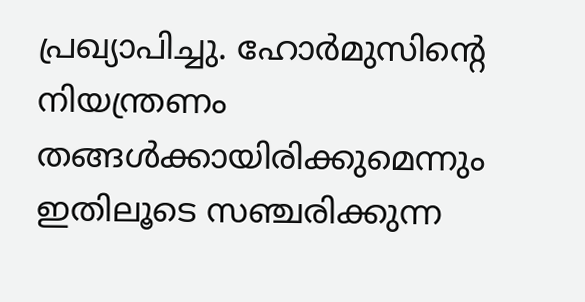പ്രഖ്യാപിച്ചു. ഹോർമുസിന്‍റെ നിയന്ത്രണം തങ്ങൾക്കായിരിക്കുമെന്നും ഇതിലൂടെ സഞ്ചരിക്കുന്ന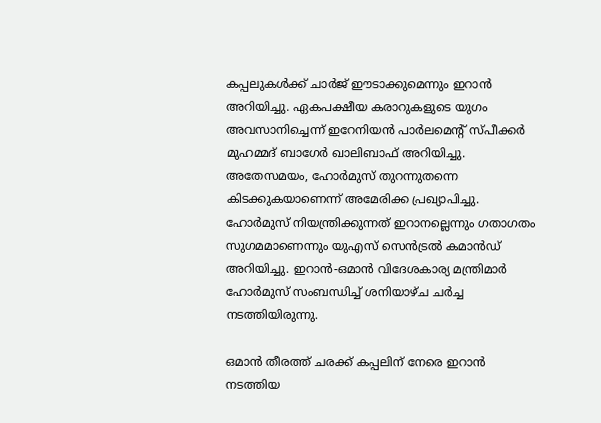കപ്പലുകൾക്ക് ചാർജ് ഈടാക്കുമെന്നും ഇറാൻ അറിയിച്ചു. ഏകപക്ഷീയ കരാറുകളുടെ യുഗം അവസാനിച്ചെന്ന് ഇറേനിയൻ പാർലമെന്‍റ് സ്പീക്കർ മുഹമ്മദ് ബാഗേർ ഖാലിബാഫ് അറിയിച്ചു. അതേസമയം, ഹോർമുസ് തുറന്നുതന്നെ കിടക്കുകയാണെന്ന് അമേരിക്ക പ്രഖ്യാപിച്ചു. ഹോർമുസ് നിയന്ത്രിക്കുന്നത് ഇറാനല്ലെന്നും ഗതാഗതം സുഗമമാണെന്നും യുഎസ് സെൻട്രൽ കമാൻഡ് അറിയിച്ചു. ഇറാൻ-ഒമാൻ വിദേശകാര്യ മന്ത്രിമാർ ഹോർമുസ് സംബന്ധിച്ച് ശനിയാഴ്ച ചർച്ച നടത്തിയിരുന്നു.

ഒമാൻ തീരത്ത് ചരക്ക് കപ്പലിന് നേരെ ഇറാൻ നടത്തിയ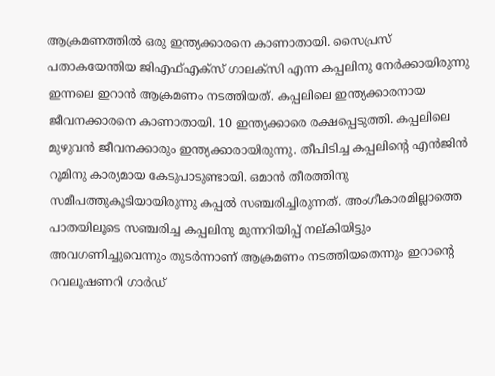ആക്രമണത്തിൽ ഒരു ഇന്ത്യക്കാരനെ കാണാതായി. സൈപ്രസ് പതാകയേന്തിയ ജിഎഫ്എക്സ് ഗാലക്സി എന്ന കപ്പലിനു നേർക്കായിരുന്നു ഇന്നലെ ഇറാൻ ആക്രമണം നടത്തിയത്. കപ്പലിലെ ഇന്ത്യക്കാരനായ ജീവനക്കാരനെ കാണാതായി. 10 ഇന്ത്യക്കാരെ രക്ഷപ്പെടുത്തി. കപ്പലിലെ മുഴുവൻ ജീവനക്കാരും ഇന്ത്യക്കാരായിരുന്നു. തീപിടിച്ച കപ്പലിന്‍റെ എൻജിൻ റൂമിനു കാര്യമായ കേടുപാടുണ്ടായി. ഒമാൻ തീരത്തിനു സമീപത്തുകൂടിയായിരുന്നു കപ്പൽ സഞ്ചരിച്ചിരുന്നത്. അംഗീകാരമില്ലാത്തെ പാതയിലൂടെ സഞ്ചരിച്ച കപ്പലിനു മുന്നറിയിപ്പ് നല്കിയിട്ടും അവഗണിച്ചുവെന്നും തുടർന്നാണ് ആക്രമണം നടത്തിയതെന്നും ഇറാന്‍റെ റവലൂഷണറി ഗാർഡ്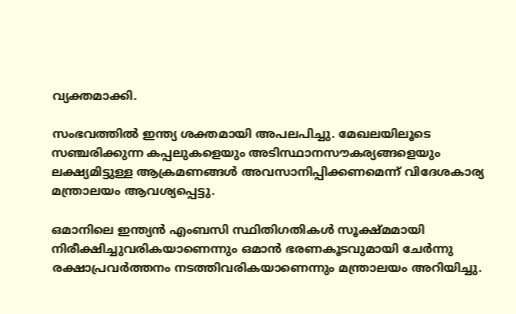വ്യക്തമാക്കി.

സംഭവത്തിൽ ഇന്ത്യ ശക്തമായി അപലപിച്ചു. മേഖലയിലൂടെ സഞ്ചരിക്കുന്ന കപ്പലുകളെയും അടിസ്ഥാനസൗകര്യങ്ങളെയും ലക്ഷ്യമിട്ടുള്ള ആക്രമണങ്ങൾ അവസാനിപ്പിക്കണമെന്ന് വിദേശകാര്യ മന്ത്രാലയം ആവശ്യപ്പെട്ടു.

ഒമാനിലെ ഇന്ത്യൻ എംബസി സ്ഥിതിഗതികൾ സൂക്ഷ്മമായി നിരീക്ഷിച്ചുവരികയാണെന്നും ഒമാൻ ഭരണകൂടവുമായി ചേർന്നു രക്ഷാപ്രവർത്തനം നടത്തിവരികയാണെന്നും മന്ത്രാലയം അറിയിച്ചു.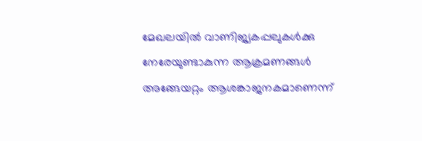മേഖലയിൽ വാണിജ്യകപ്പലുകൾക്കു നേരേയുണ്ടാകുന്ന ആക്രമണങ്ങൾ അങ്ങേയറ്റം ആശങ്കാജനകമാണെന്ന്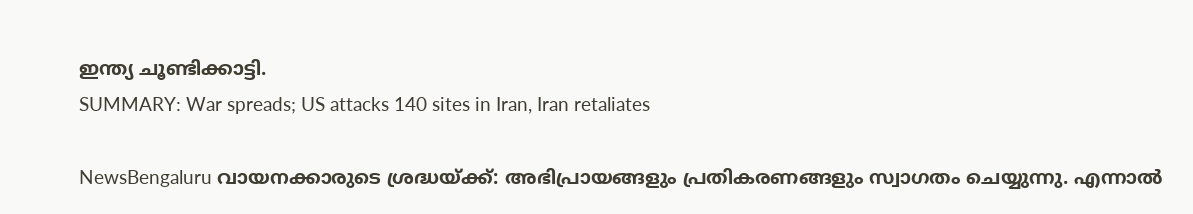ഇന്ത്യ ചൂണ്ടിക്കാട്ടി.
SUMMARY: War spreads; US attacks 140 sites in Iran, Iran retaliates

NewsBengaluru വായനക്കാരുടെ ശ്രദ്ധയ്ക്ക്: അഭിപ്രായങ്ങളും പ്രതികരണങ്ങളും സ്വാഗതം ചെയ്യുന്നു. എന്നാൽ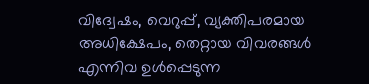വിദ്വേഷം, വെറുപ്പ്, വ്യക്തിപരമായ അധിക്ഷേപം, തെറ്റായ വിവരങ്ങൾ എന്നിവ ഉൾപ്പെടുന്ന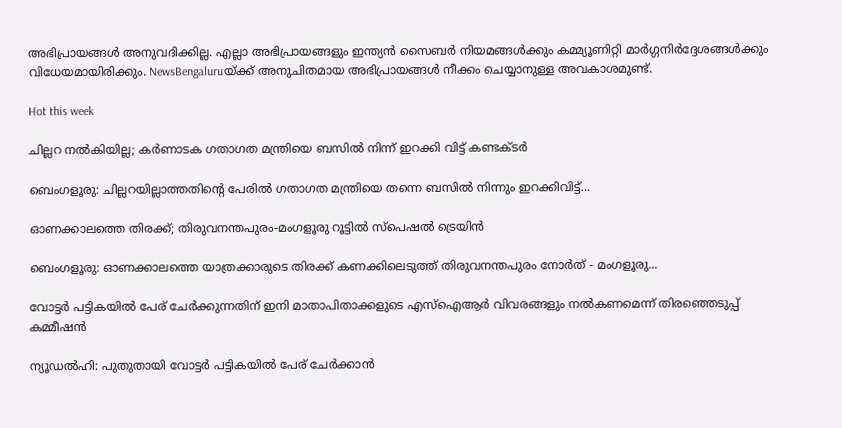അഭിപ്രായങ്ങൾ അനുവദിക്കില്ല. എല്ലാ അഭിപ്രായങ്ങളും ഇന്ത്യൻ സൈബർ നിയമങ്ങൾക്കും കമ്മ്യൂണിറ്റി മാർഗ്ഗനിർദ്ദേശങ്ങൾക്കും വിധേയമായിരിക്കും. NewsBengaluruയ്ക്ക് അനുചിതമായ അഭിപ്രായങ്ങൾ നീക്കം ചെയ്യാനുള്ള അവകാശമുണ്ട്.

Hot this week

ചില്ലറ നൽകിയില്ല; കർണാടക ഗതാഗത മന്ത്രിയെ ബസിൽ നിന്ന് ഇറക്കി വിട്ട് കണ്ടക്ടർ

ബെംഗളൂരു: ചില്ലറയില്ലാത്തതിന്റെ പേരിൽ ഗതാഗത മന്ത്രിയെ തന്നെ ബസിൽ നിന്നും ഇറക്കിവിട്ട്...

ഓണക്കാലത്തെ തിരക്ക്; തിരുവനന്തപുരം-മംഗളൂരു റൂട്ടില്‍ സ്പെഷൽ ട്രെയിന്‍

ബെംഗളൂരു: ഓണക്കാലത്തെ യാത്രക്കാരുടെ തിരക്ക് കണക്കിലെടുത്ത് തിരുവനന്തപുരം നോർത് - മംഗളൂരു...

വോട്ടർ പട്ടികയിൽ പേര് ചേർക്കുന്നതിന് ഇനി മാതാപിതാക്കളുടെ എസ്‌ഐആർ വിവരങ്ങളും നൽകണമെന്ന് തിരഞ്ഞെടുപ്പ് കമ്മീഷൻ

ന്യൂഡൽഹി: പുതുതായി വോട്ടർ പട്ടികയിൽ പേര് ചേർക്കാൻ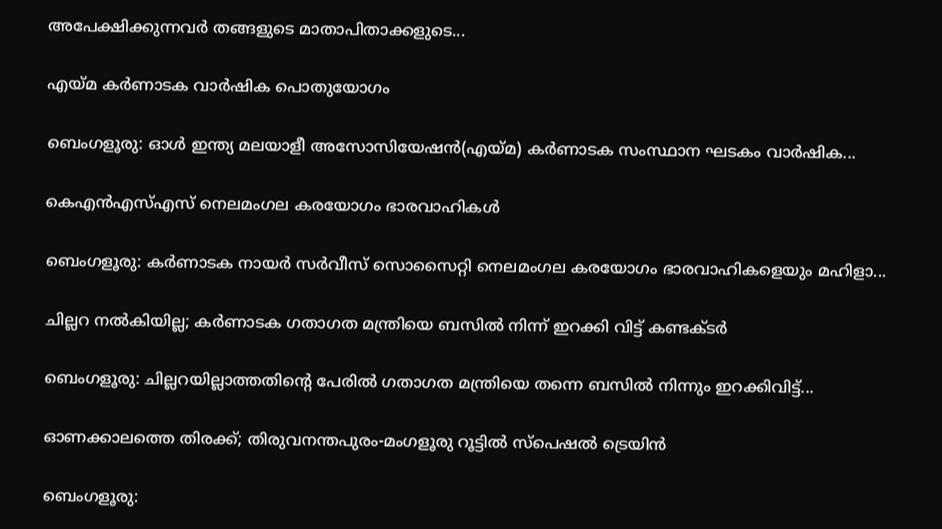അപേക്ഷിക്കുന്നവർ തങ്ങളുടെ മാതാപിതാക്കളുടെ...

എയ്മ കർണാടക വാര്‍ഷിക പൊതുയോഗം

ബെംഗളൂരു: ഓൾ ഇന്ത്യ മലയാളീ അസോസിയേഷൻ(എയ്മ) കർണാടക സംസ്ഥാന ഘടകം വാർഷിക...

കെഎന്‍എസ്എസ് നെലമംഗല കരയോഗം ഭാരവാഹികള്‍

ബെംഗളൂരു: കർണാടക നായർ സർവീസ് സൊസൈറ്റി നെലമംഗല കരയോഗം ഭാരവാഹികളെയും മഹിളാ...

ചില്ലറ നൽകിയില്ല; കർണാടക ഗതാഗത മന്ത്രിയെ ബസിൽ നിന്ന് ഇറക്കി വിട്ട് കണ്ടക്ടർ

ബെംഗളൂരു: ചില്ലറയില്ലാത്തതിന്റെ പേരിൽ ഗതാഗത മന്ത്രിയെ തന്നെ ബസിൽ നിന്നും ഇറക്കിവിട്ട്...

ഓണക്കാലത്തെ തിരക്ക്; തിരുവനന്തപുരം-മംഗളൂരു റൂട്ടില്‍ സ്പെഷൽ ട്രെയിന്‍

ബെംഗളൂരു: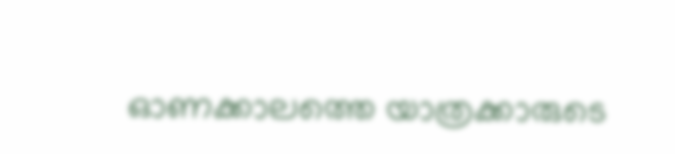ഓണക്കാലത്തെ യാത്രക്കാരുടെ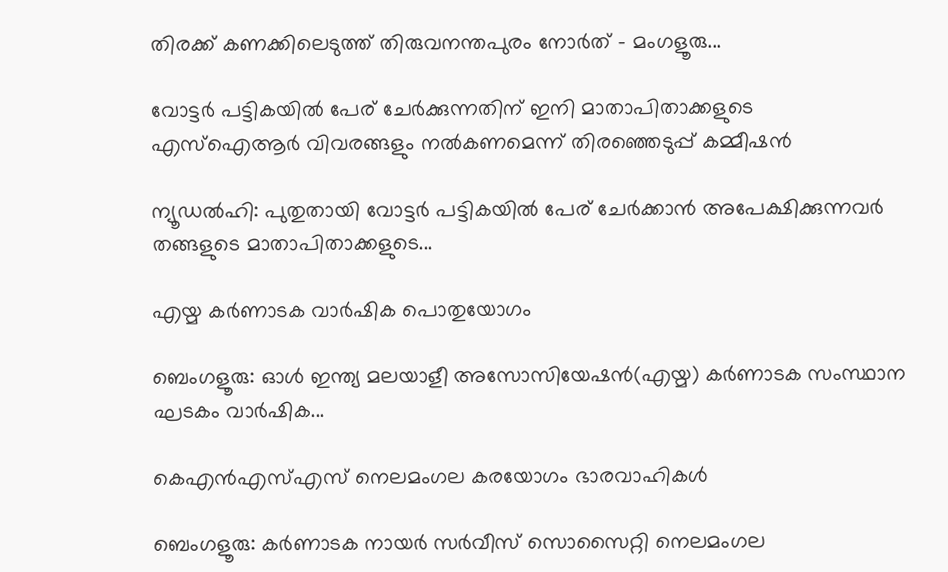തിരക്ക് കണക്കിലെടുത്ത് തിരുവനന്തപുരം നോർത് - മംഗളൂരു...

വോട്ടർ പട്ടികയിൽ പേര് ചേർക്കുന്നതിന് ഇനി മാതാപിതാക്കളുടെ എസ്‌ഐആർ വിവരങ്ങളും നൽകണമെന്ന് തിരഞ്ഞെടുപ്പ് കമ്മീഷൻ

ന്യൂഡൽഹി: പുതുതായി വോട്ടർ പട്ടികയിൽ പേര് ചേർക്കാൻ അപേക്ഷിക്കുന്നവർ തങ്ങളുടെ മാതാപിതാക്കളുടെ...

എയ്മ കർണാടക വാര്‍ഷിക പൊതുയോഗം

ബെംഗളൂരു: ഓൾ ഇന്ത്യ മലയാളീ അസോസിയേഷൻ(എയ്മ) കർണാടക സംസ്ഥാന ഘടകം വാർഷിക...

കെഎന്‍എസ്എസ് നെലമംഗല കരയോഗം ഭാരവാഹികള്‍

ബെംഗളൂരു: കർണാടക നായർ സർവീസ് സൊസൈറ്റി നെലമംഗല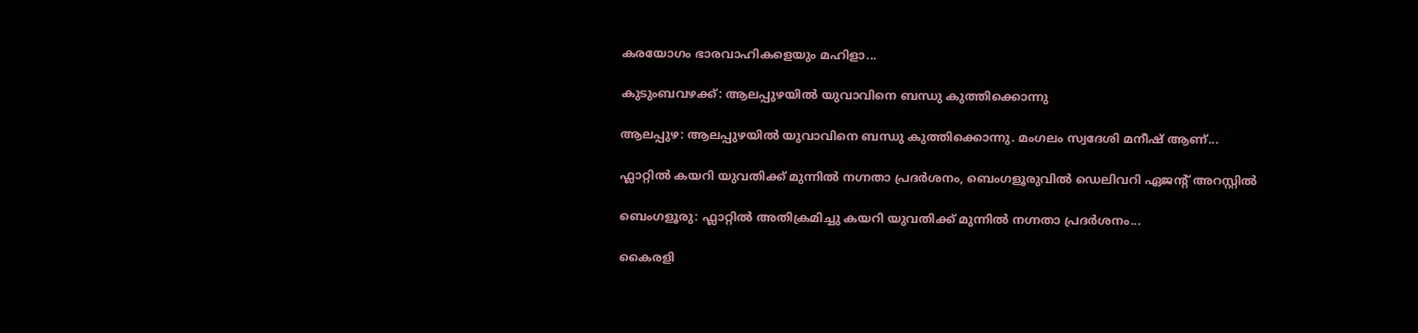കരയോഗം ഭാരവാഹികളെയും മഹിളാ...

കുടുംബവഴക്ക്: ആലപ്പുഴയില്‍ യുവാവിനെ ബന്ധു കുത്തിക്കൊന്നു

ആലപ്പുഴ: ആലപ്പുഴയില്‍ യുവാവിനെ ബന്ധു കുത്തിക്കൊന്നു. മംഗലം സ്വദേശി മനീഷ് ആണ്...

ഫ്ലാറ്റിൽ കയറി യുവതിക്ക് മുന്നിൽ നഗ്നതാ പ്രദർശനം, ബെംഗളൂരുവിൽ ഡെലിവറി ഏജന്‍റ് അറസ്റ്റിൽ

ബെംഗളൂരു: ഫ്ലാറ്റിൽ അതിക്രമിച്ചു കയറി യുവതിക്ക് മുന്നിൽ നഗ്നതാ പ്രദർശനം...

കൈരളി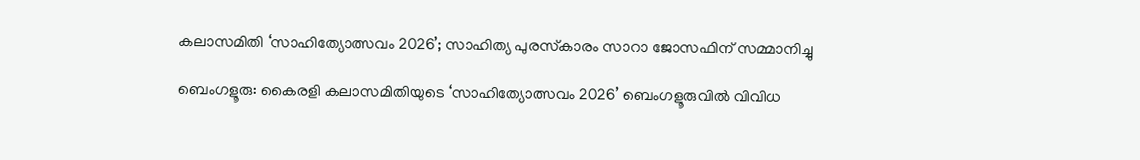കലാസമിതി ‘സാഹിത്യോത്സവം 2026’; സാഹിത്യ പുരസ്‌കാരം സാറാ ജോസഫിന് സമ്മാനിച്ചു

ബെംഗളൂരു: കൈരളി കലാസമിതിയുടെ ‘സാഹിത്യോത്സവം 2026’ ബെംഗളൂരുവില്‍ വിവിധ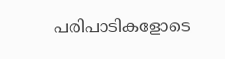പരിപാടികളോടെ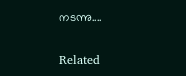നടന്നു....

Related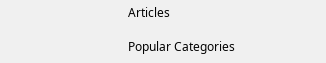Articles

Popular Categories